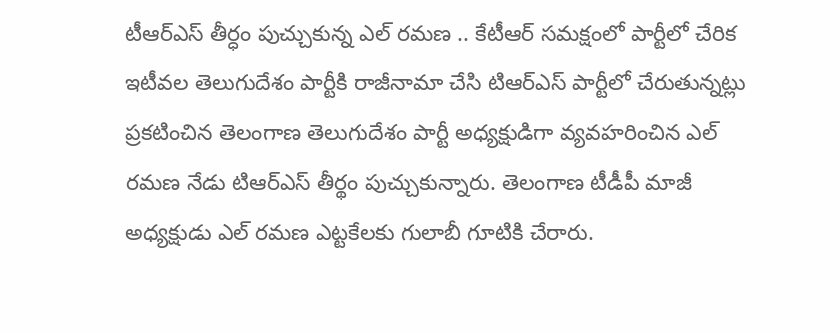టీఆర్ఎస్ తీర్ధం పుచ్చుకున్న ఎల్ రమణ .. కేటీఆర్ సమక్షంలో పార్టీలో చేరిక
ఇటీవల తెలుగుదేశం పార్టీకి రాజీనామా చేసి టిఆర్ఎస్ పార్టీలో చేరుతున్నట్లు ప్రకటించిన తెలంగాణ తెలుగుదేశం పార్టీ అధ్యక్షుడిగా వ్యవహరించిన ఎల్ రమణ నేడు టిఆర్ఎస్ తీర్థం పుచ్చుకున్నారు. తెలంగాణ టీడీపీ మాజీ అధ్యక్షుడు ఎల్ రమణ ఎట్టకేలకు గులాబీ గూటికి చేరారు.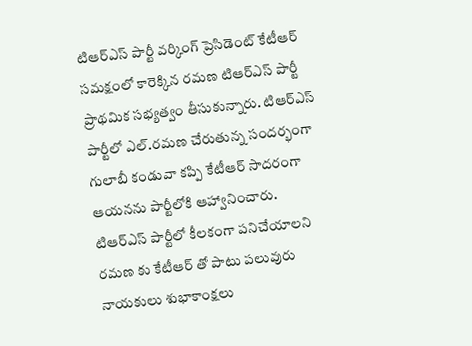టిఆర్ఎస్ పార్టీ వర్కింగ్ ప్రెసిడెంట్ కేటీఆర్ సమక్షంలో కారెక్కిన రమణ టిఆర్ఎస్ పార్టీ ప్రాథమిక సభ్యత్వం తీసుకున్నారు. టిఆర్ఎస్ పార్టీలో ఎల్.రమణ చేరుతున్న సందర్భంగా గులాబీ కండువా కప్పి కేటీఆర్ సాదరంగా ఆయనను పార్టీలోకి ఆహ్వానించారు.
టిఆర్ఎస్ పార్టీలో కీలకంగా పనిచేయాలని రమణ కు కేటీఆర్ తో పాటు పలువురు నాయకులు శుభాకాంక్షలు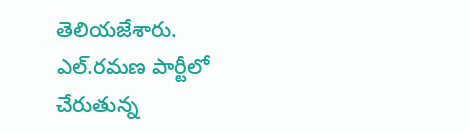తెలియజేశారు. ఎల్.రమణ పార్టీలో చేరుతున్న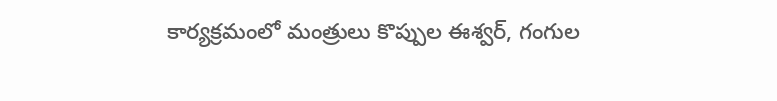కార్యక్రమంలో మంత్రులు కొప్పుల ఈశ్వర్, గంగుల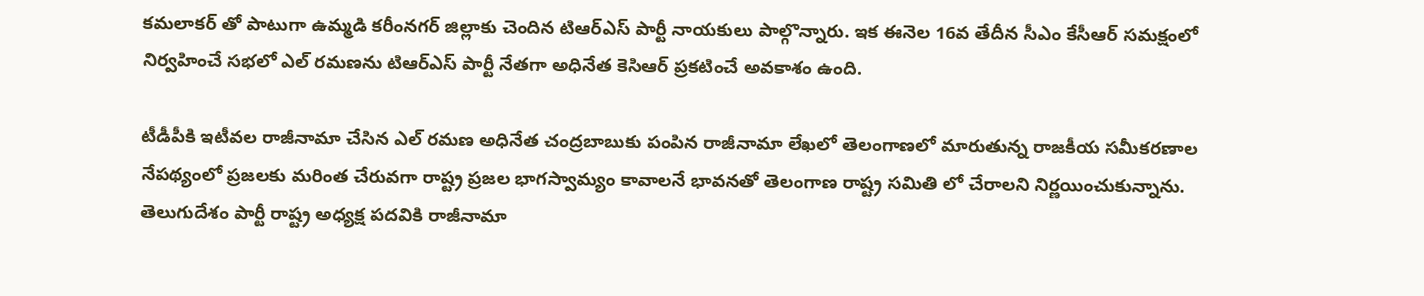కమలాకర్ తో పాటుగా ఉమ్మడి కరీంనగర్ జిల్లాకు చెందిన టిఆర్ఎస్ పార్టీ నాయకులు పాల్గొన్నారు. ఇక ఈనెల 16వ తేదీన సీఎం కేసీఆర్ సమక్షంలో నిర్వహించే సభలో ఎల్ రమణను టిఆర్ఎస్ పార్టీ నేతగా అధినేత కెసిఆర్ ప్రకటించే అవకాశం ఉంది.

టీడీపీకి ఇటీవల రాజీనామా చేసిన ఎల్ రమణ అధినేత చంద్రబాబుకు పంపిన రాజీనామా లేఖలో తెలంగాణలో మారుతున్న రాజకీయ సమీకరణాల నేపథ్యంలో ప్రజలకు మరింత చేరువగా రాష్ట్ర ప్రజల భాగస్వామ్యం కావాలనే భావనతో తెలంగాణ రాష్ట్ర సమితి లో చేరాలని నిర్ణయించుకున్నాను. తెలుగుదేశం పార్టీ రాష్ట్ర అధ్యక్ష పదవికి రాజీనామా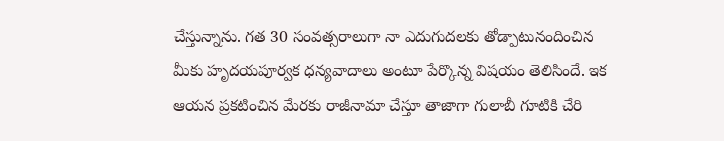చేస్తున్నాను. గత 30 సంవత్సరాలుగా నా ఎదుగుదలకు తోడ్పాటునందించిన మీకు హృదయపూర్వక ధన్యవాదాలు అంటూ పేర్కొన్న విషయం తెలిసిందే. ఇక ఆయన ప్రకటించిన మేరకు రాజీనామా చేస్తూ తాజాగా గులాబీ గూటికి చేరి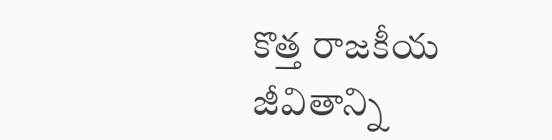కొత్త రాజకీయ జీవితాన్ని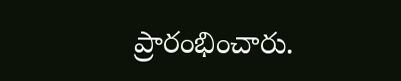ప్రారంభించారు.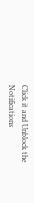Click it and Unblock the Notifications